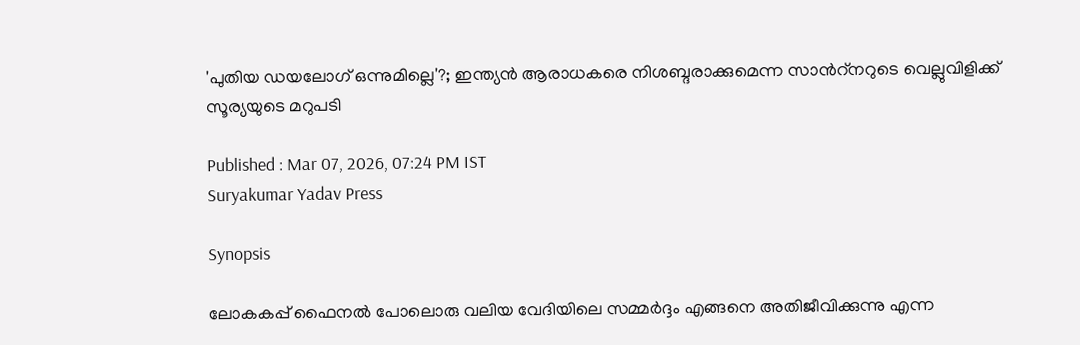'പുതിയ ഡയലോഗ് ഒന്നുമില്ലെ'?; ഇന്ത്യൻ ആരാധകരെ നിശബ്ദരാക്കുമെന്ന സാന്‍റ്നറുടെ വെല്ലുവിളിക്ക് സൂര്യയുടെ മറുപടി

Published : Mar 07, 2026, 07:24 PM IST
Suryakumar Yadav Press

Synopsis

ലോകകപ്പ് ഫൈനൽ പോലൊരു വലിയ വേദിയിലെ സമ്മർദ്ദം എങ്ങനെ അതിജീവിക്കുന്നു എന്ന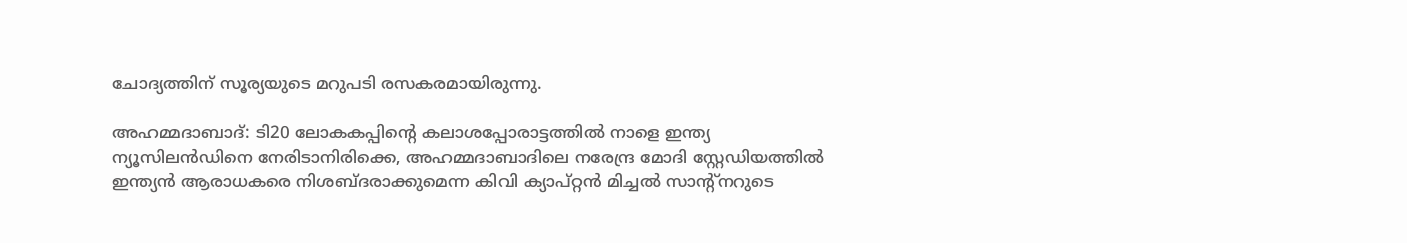ചോദ്യത്തിന് സൂര്യയുടെ മറുപടി രസകരമായിരുന്നു.

അഹമ്മദാബാദ്: ടി20 ലോകകപ്പിന്‍റെ കലാശപ്പോരാട്ടത്തിൽ നാളെ ഇന്ത്യ ന്യൂസിലൻഡിനെ നേരിടാനിരിക്കെ, അഹമ്മദാബാദിലെ നരേന്ദ്ര മോദി സ്റ്റേഡിയത്തിൽ ഇന്ത്യൻ ആരാധകരെ നിശബ്ദരാക്കുമെന്ന കിവി ക്യാപ്റ്റൻ മിച്ചൽ സാന്‍റ്നറുടെ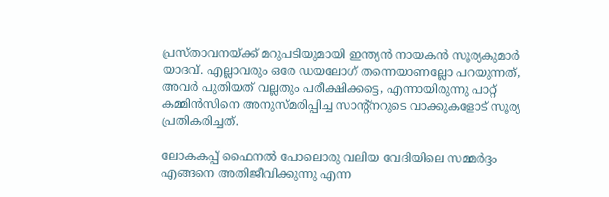പ്രസ്താവനയ്ക്ക് മറുപടിയുമായി ഇന്ത്യൻ നായകൻ സൂര്യകുമാർ യാദവ്. എല്ലാവരും ഒരേ ഡയലോഗ് തന്നെയാണല്ലോ പറയുന്നത്, അവർ പുതിയത് വല്ലതും പരീക്ഷിക്കട്ടെ, എന്നായിരുന്നു പാറ്റ് കമ്മിൻസിനെ അനുസ്മരിപ്പിച്ച സാന്‍റ്നറുടെ വാക്കുകളോട് സൂര്യ പ്രതികരിച്ചത്.

ലോകകപ്പ് ഫൈനൽ പോലൊരു വലിയ വേദിയിലെ സമ്മർദ്ദം എങ്ങനെ അതിജീവിക്കുന്നു എന്ന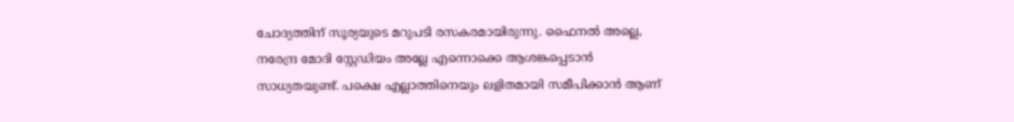ചോദ്യത്തിന് സൂര്യയുടെ മറുപടി രസകരമായിരുന്നു. ഫൈനൽ അല്ലെ, നരേന്ദ്ര മോദി സ്റ്റേഡിയം അല്ലേ എന്നൊക്കെ ആശങ്കപ്പെടാൻ സാധ്യതയുണ്ട്. പക്ഷെ എല്ലാത്തിനെയും ലളിതമായി സമീപിക്കാൻ ആണ്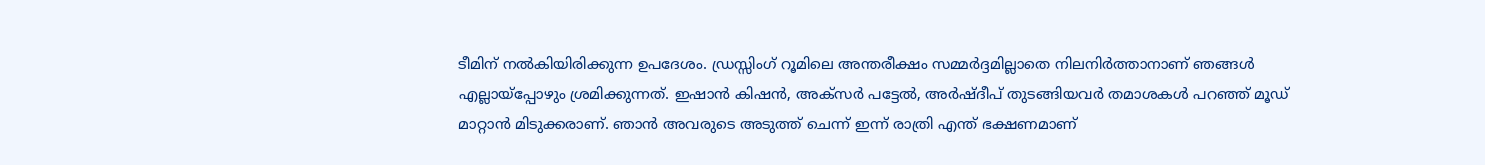ടീമിന് നല്‍കിയിരിക്കുന്ന ഉപദേശം. ഡ്രസ്സിംഗ് റൂമിലെ അന്തരീക്ഷം സമ്മര്‍ദ്ദമില്ലാതെ നിലനിർത്താനാണ് ഞങ്ങൾ എല്ലായ്പ്പോഴും ശ്രമിക്കുന്നത്. ഇഷാൻ കിഷൻ, അക്സർ പട്ടേൽ, അർഷ്ദീപ് തുടങ്ങിയവർ തമാശകൾ പറഞ്ഞ് മൂഡ് മാറ്റാൻ മിടുക്കരാണ്. ഞാൻ അവരുടെ അടുത്ത് ചെന്ന് ഇന്ന് രാത്രി എന്ത് ഭക്ഷണമാണ്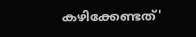കഴിക്കേണ്ടത്'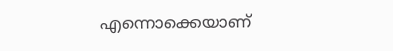എന്നൊക്കെയാണ്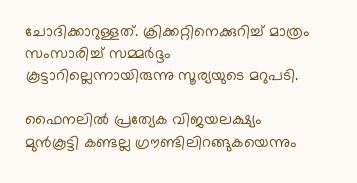ചോദിക്കാറുള്ളത്. ക്രിക്കറ്റിനെക്കുറിച്ച് മാത്രം സംസാരിച്ച് സമ്മർദ്ദം കൂട്ടാറില്ലെന്നായിരുന്നു സൂര്യയുടെ മറുപടി.

ഫൈനലില്‍ പ്രത്യേക വിജയലക്ഷ്യം മുന്‍കൂട്ടി കണ്ടല്ല ഗ്രൗണ്ടിലിറങ്ങുകയെന്നും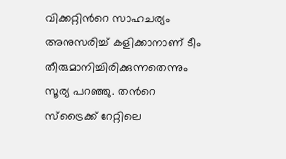വിക്കറ്റിന്‍റെ സാഹചര്യം അനുസരിച്ച് കളിക്കാനാണ് ടീം തീരുമാനിച്ചിരിക്കുന്നതെന്നും സൂര്യ പറഞ്ഞു. തന്‍റെ സ്ട്രൈക്ക് റേറ്റിലെ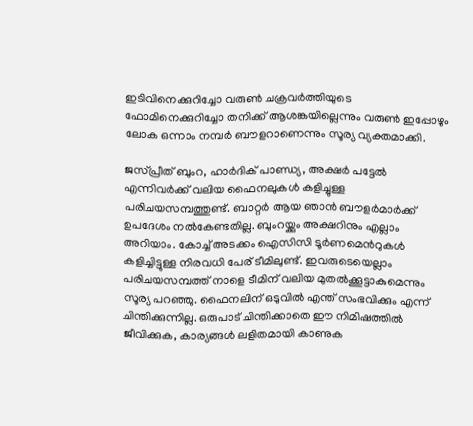ഇടിവിനെക്കുറിച്ചോ വരുൺ ചക്രവർത്തിയുടെ ഫോമിനെക്കുറിച്ചോ തനിക്ക് ആശങ്കയില്ലെന്നും വരുൺ ഇപ്പോഴും ലോക ഒന്നാം നമ്പർ ബൗളറാണെന്നും സൂര്യ വ്യക്തമാക്കി.

ജസ്പ്രീത് ബുംറ, ഹാർദിക് പാണ്ഡ്യ, അക്ഷർ പട്ടേല്‍ എന്നിവർക്ക് വലിയ ഫൈനലുകൾ കളിച്ചുള്ള പരിചയസമ്പത്തുണ്ട്. ബാറ്റർ ആയ ഞാൻ ബൗളർമാർക്ക് ഉപദേശം നൽകേണ്ടതില്ല. ബുംറയ്ക്കും അക്ഷറിനും എല്ലാം അറിയാം. കോച്ച് അടക്കം ഐസിസി ടൂർണമെന്‍റുകൾ കളിച്ചിട്ടുള്ള നിരവധി പേര് ടീമിലുണ്ട്. ഇവരുടെയെല്ലാം പരിചയസമ്പത്ത് നാളെ ടീമിന് വലിയ മുതൽക്കൂട്ടാകുമെന്നും സൂര്യ പറ‍ഞ്ഞു. ഫൈനലിന് ഒടുവിൽ എന്ത്‌ സംഭവിക്കും എന്ന് ചിന്തിക്കുന്നില്ല. ഒരുപാട് ചിന്തിക്കാതെ ഈ നിമിഷത്തില്‍ ജീവിക്കുക, കാര്യങ്ങൾ ലളിതമായി കാണുക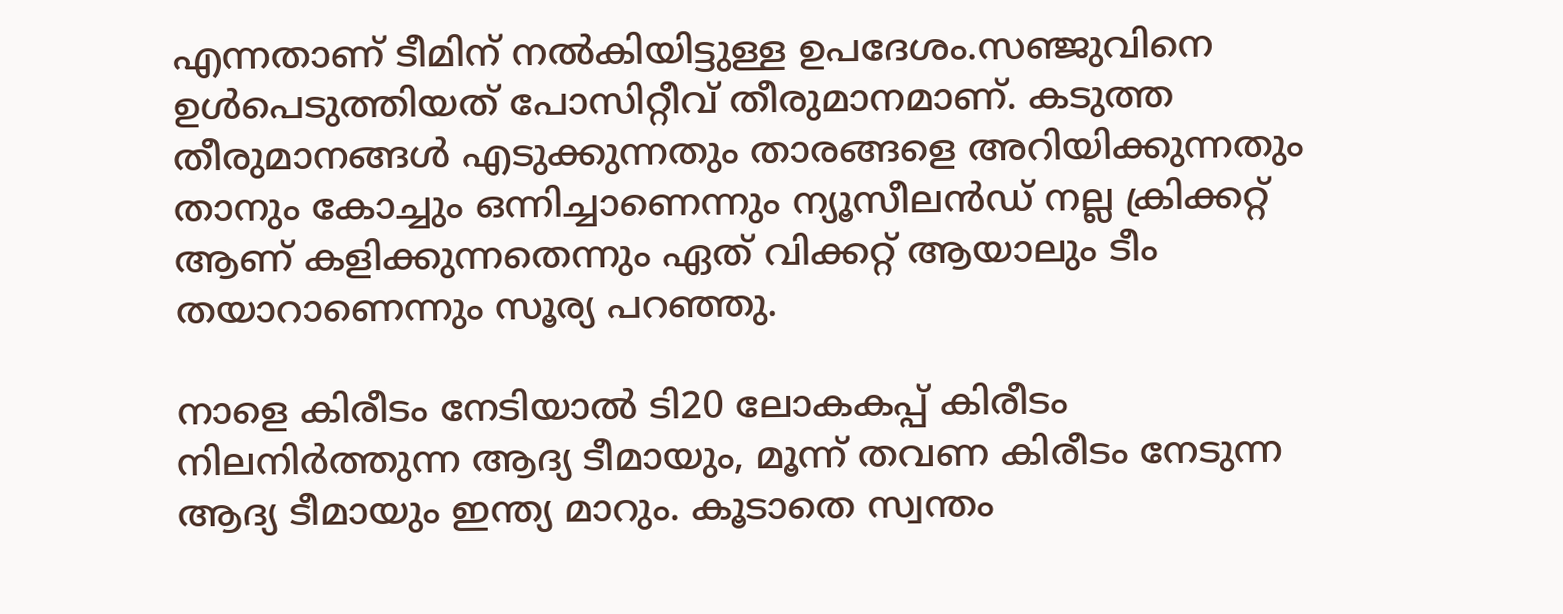എന്നതാണ് ടീമിന് നൽകിയിട്ടുള്ള ഉപദേശം.സഞ്ജുവിനെ ഉൾപെടുത്തിയത് പോസിറ്റീവ് തീരുമാനമാണ്. കടുത്ത തീരുമാനങ്ങൾ എടുക്കുന്നതും താരങ്ങളെ അറിയിക്കുന്നതും താനും കോച്ചും ഒന്നിച്ചാണെന്നും ന്യൂസീലൻഡ് നല്ല ക്രിക്കറ്റ്‌ ആണ് കളിക്കുന്നതെന്നും ഏത് വിക്കറ്റ് ആയാലും ടീം തയാറാണെന്നും സൂര്യ പറഞ്ഞു.

നാളെ കിരീടം നേടിയാല്‍ ടി20 ലോകകപ്പ് കിരീടം നിലനിർത്തുന്ന ആദ്യ ടീമായും, മൂന്ന് തവണ കിരീടം നേടുന്ന ആദ്യ ടീമായും ഇന്ത്യ മാറും. കൂടാതെ സ്വന്തം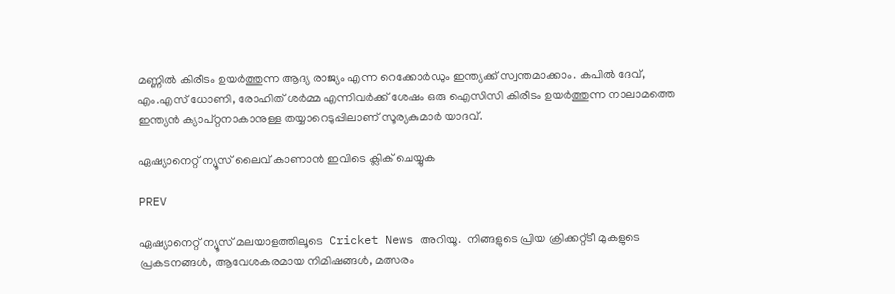മണ്ണിൽ കിരീടം ഉയർത്തുന്ന ആദ്യ രാജ്യം എന്ന റെക്കോർഡും ഇന്ത്യക്ക് സ്വന്തമാക്കാം. കപിൽ ദേവ്, എം.എസ് ധോണി, രോഹിത് ശർമ്മ എന്നിവർക്ക് ശേഷം ഒരു ഐസിസി കിരീടം ഉയർത്തുന്ന നാലാമത്തെ ഇന്ത്യൻ ക്യാപ്റ്റനാകാനുള്ള തയ്യാറെടുപ്പിലാണ് സൂര്യകുമാർ യാദവ്.

ഏഷ്യാനെറ്റ് ന്യൂസ് ലൈവ് കാണാന്‍ ഇവിടെ ക്ലിക് ചെയ്യുക

PREV

ഏഷ്യാനെറ്റ് ന്യൂസ് മലയാളത്തിലൂടെ  Cricket News അറിയൂ.  നിങ്ങളുടെ പ്രിയ ക്രിക്കറ്റ്ടീ മുകളുടെ പ്രകടനങ്ങൾ, ആവേശകരമായ നിമിഷങ്ങൾ, മത്സരം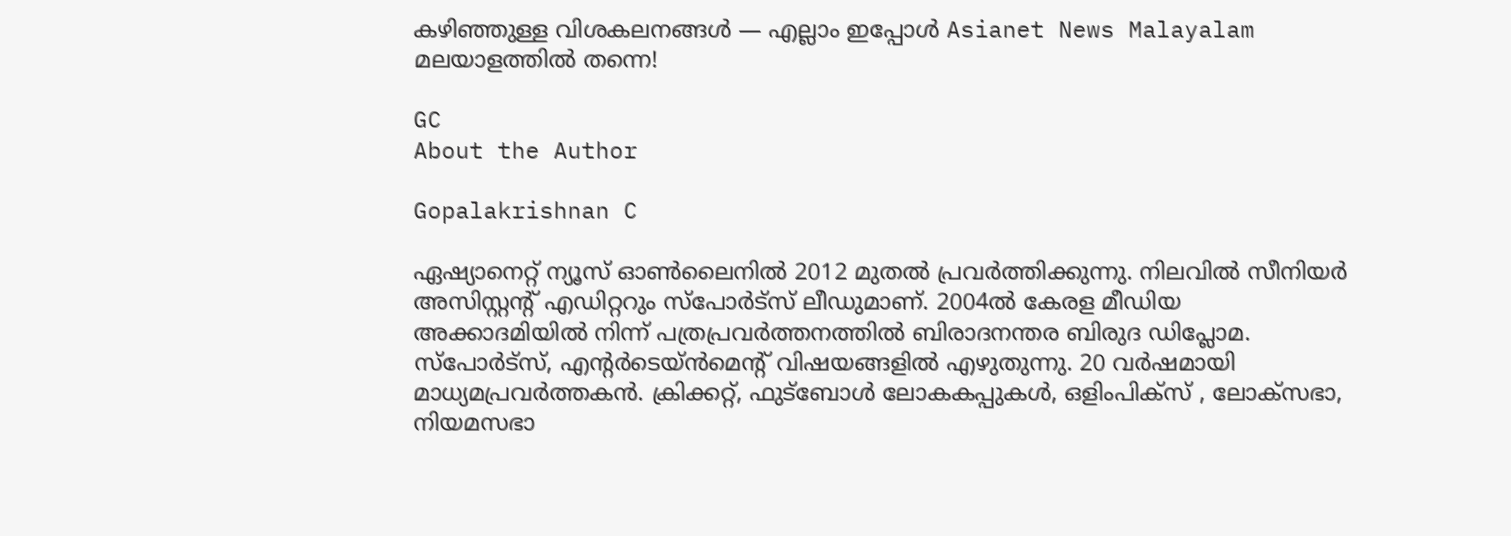കഴിഞ്ഞുള്ള വിശകലനങ്ങൾ — എല്ലാം ഇപ്പോൾ Asianet News Malayalam മലയാളത്തിൽ തന്നെ!

GC
About the Author

Gopalakrishnan C

ഏഷ്യാനെറ്റ് ന്യൂസ് ഓണ്‍ലൈനില്‍ 2012 മുതല്‍ പ്രവര്‍ത്തിക്കുന്നു. നിലവില്‍ സീനിയര്‍ അസിസ്റ്റന്‍റ് എഡിറ്ററും സ്പോർട്സ് ലീഡുമാണ്. 2004ൽ കേരള മീഡിയ അക്കാദമിയില്‍ നിന്ന് പത്രപ്രവര്‍ത്തനത്തില്‍ ബിരാദനന്തര ബിരുദ ഡിപ്ലോമ. സ്പോര്‍ട്സ്, എന്‍റര്‍ടെയ്ൻമെന്‍റ് വിഷയങ്ങളില്‍ എഴുതുന്നു. 20 വര്‍ഷമായി മാധ്യമപ്രവര്‍ത്തകൻ. ക്രിക്കറ്റ്, ഫുട്ബോള്‍ ലോകകപ്പുകൾ, ഒളിംപിക്സ് , ലോക്സഭാ, നിയമസഭാ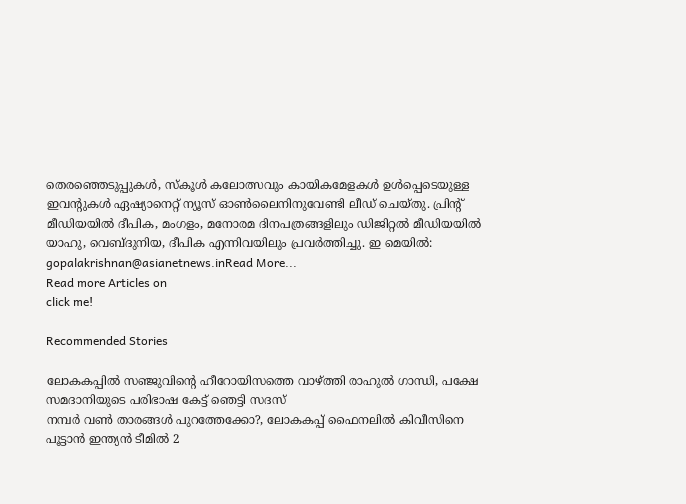തെരഞ്ഞെടുപ്പുകള്‍, സ്കൂള്‍ കലോത്സവും കായികമേളകള്‍ ഉള്‍പ്പെടെയുള്ള ഇവന്‍റുകള്‍ ഏഷ്യാനെറ്റ് ന്യൂസ് ഓണ്‍ലൈനിനുവേണ്ടി ലീഡ് ചെയ്തു. പ്രിന്‍റ് മീഡിയയില്‍ ദീപിക, മംഗളം, മനോരമ ദിനപത്രങ്ങളിലും ഡിജിറ്റൽ മീഡിയയില്‍ യാഹു, വെബ്ദുനിയ, ദീപിക എന്നിവയിലും പ്രവര്‍ത്തിച്ചു. ഇ മെയില്‍: gopalakrishnan@asianetnews.inRead More...
Read more Articles on
click me!

Recommended Stories

ലോകകപ്പില്‍ സഞ്ജുവിന്‍റെ ഹീറോയിസത്തെ വാഴ്ത്തി രാഹുല്‍ ഗാന്ധി, പക്ഷേ സമദാനിയുടെ പരിഭാഷ കേട്ട് ഞെട്ടി സദസ്
നമ്പര്‍ വൺ താരങ്ങള്‍ പുറത്തേക്കോ?, ലോകകപ്പ് ഫൈനലിൽ കിവീസിനെ പൂട്ടാൻ ഇന്ത്യൻ ടീമില്‍ 2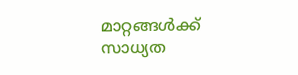മാറ്റങ്ങള്‍ക്ക് സാധ്യത